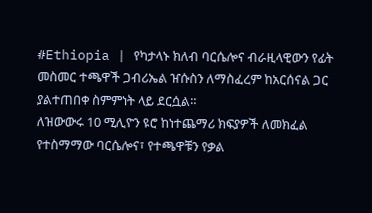#Ethiopia | የካታላኑ ክለብ ባርሴሎና ብራዚላዊውን የፊት መስመር ተጫዋች ጋብሪኤል ዠሱስን ለማስፈረም ከአርሰናል ጋር ያልተጠበቀ ስምምነት ላይ ደርሷል።
ለዝውውሩ 10 ሚሊዮን ዩሮ ከነተጨማሪ ክፍያዎች ለመክፈል የተስማማው ባርሴሎና፣ የተጫዋቹን የቃል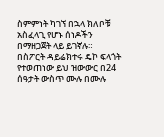ስምምነት ካገኘ በኋላ ክለቦቹ አስፈላጊ የሆኑ ሰነዶችን በማዘጋጀት ላይ ይገኛሉ።
በስፖርት ዳይሬክተሩ ዴኮ ፍላጎት የተወጠነው ይህ ዝውውር በ24 ሰዓታት ውስጥ ሙሉ በሙሉ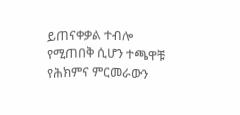ይጠናቀቃል ተብሎ የሚጠበቅ ሲሆን ተጫዋቹ የሕክምና ምርመራውን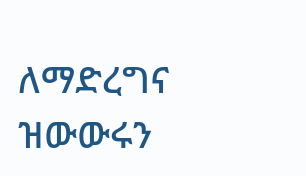ለማድረግና ዝውውሩን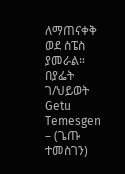ለማጠናቀቅ ወደ ስፔስ ያመራል።
በያፌት ገ/ህይወት
Getu Temesgen – (ጌጡ ተመስገን)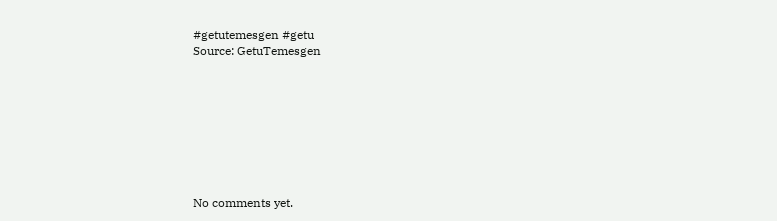#getutemesgen #getu
Source: GetuTemesgen








No comments yet.